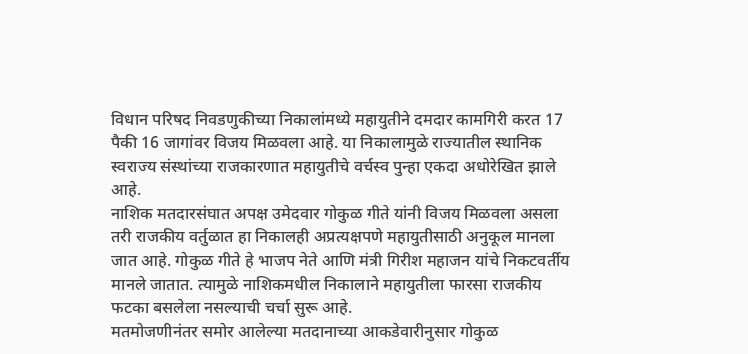विधान परिषद निवडणुकीच्या निकालांमध्ये महायुतीने दमदार कामगिरी करत 17 पैकी 16 जागांवर विजय मिळवला आहे. या निकालामुळे राज्यातील स्थानिक स्वराज्य संस्थांच्या राजकारणात महायुतीचे वर्चस्व पुन्हा एकदा अधोरेखित झाले आहे.
नाशिक मतदारसंघात अपक्ष उमेदवार गोकुळ गीते यांनी विजय मिळवला असला तरी राजकीय वर्तुळात हा निकालही अप्रत्यक्षपणे महायुतीसाठी अनुकूल मानला जात आहे. गोकुळ गीते हे भाजप नेते आणि मंत्री गिरीश महाजन यांचे निकटवर्तीय मानले जातात. त्यामुळे नाशिकमधील निकालाने महायुतीला फारसा राजकीय फटका बसलेला नसल्याची चर्चा सुरू आहे.
मतमोजणीनंतर समोर आलेल्या मतदानाच्या आकडेवारीनुसार गोकुळ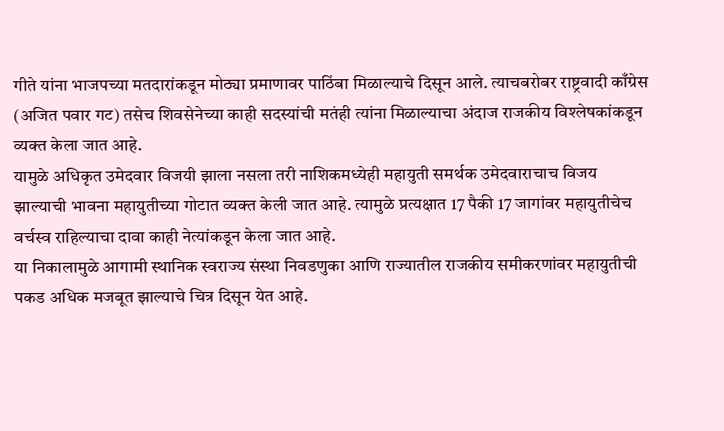गीते यांना भाजपच्या मतदारांकडून मोठ्या प्रमाणावर पाठिंबा मिळाल्याचे दिसून आले. त्याचबरोबर राष्ट्रवादी काँग्रेस (अजित पवार गट) तसेच शिवसेनेच्या काही सदस्यांची मतंही त्यांना मिळाल्याचा अंदाज राजकीय विश्लेषकांकडून व्यक्त केला जात आहे.
यामुळे अधिकृत उमेदवार विजयी झाला नसला तरी नाशिकमध्येही महायुती समर्थक उमेदवाराचाच विजय झाल्याची भावना महायुतीच्या गोटात व्यक्त केली जात आहे. त्यामुळे प्रत्यक्षात 17 पैकी 17 जागांवर महायुतीचेच वर्चस्व राहिल्याचा दावा काही नेत्यांकडून केला जात आहे.
या निकालामुळे आगामी स्थानिक स्वराज्य संस्था निवडणुका आणि राज्यातील राजकीय समीकरणांवर महायुतीची पकड अधिक मजबूत झाल्याचे चित्र दिसून येत आहे.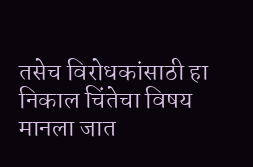तसेच विरोधकांसाठी हा निकाल चिंतेचा विषय मानला जात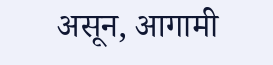असून, आगामी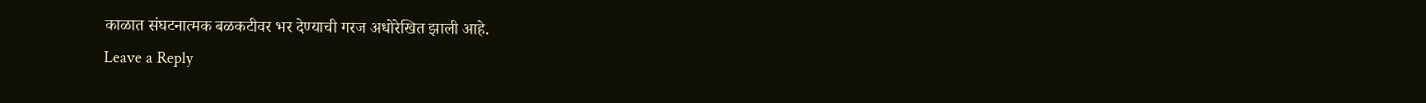काळात संघटनात्मक बळकटीवर भर देण्याची गरज अधोरेखित झाली आहे.
Leave a Reply